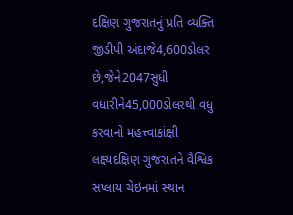દક્ષિણ ગુજરાતનું પ્રતિ વ્યક્તિ જીડીપી અંદાજે4,600ડોલર છે,જેને2047સુધી વધારીને45,000ડોલરથી વધુ કરવાનો મહત્ત્વાકાંક્ષી લક્ષ્યદક્ષિણ ગુજરાતને વૈશ્વિક સપ્લાય ચેઇનમાં સ્થાન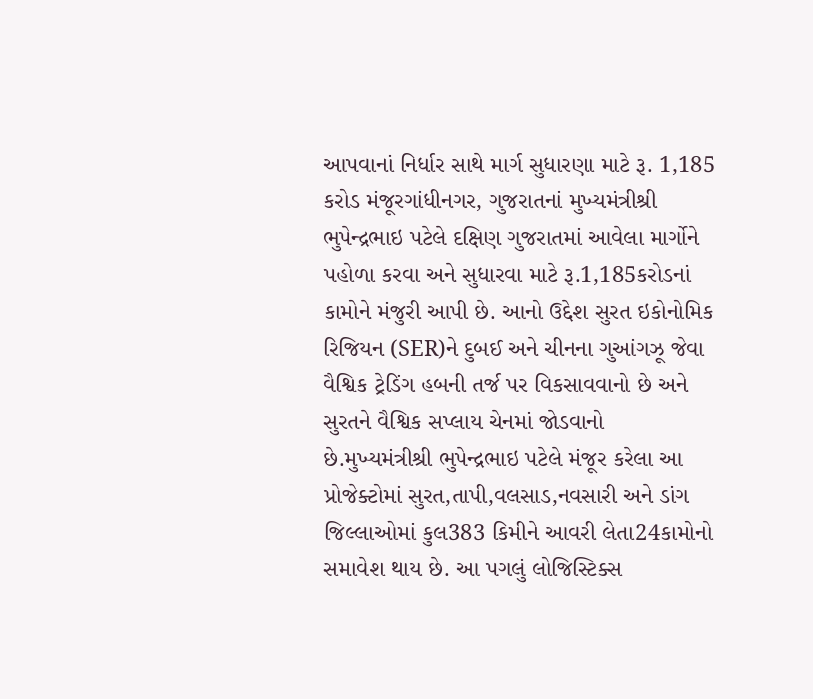આપવાનાં નિર્ધાર સાથે માર્ગ સુધારણા માટે રૂ. 1,185 કરોડ મંજૂરગાંધીનગર, ગુજરાતનાં મુખ્યમંત્રીશ્રી ભુપેન્દ્રભાઇ પટેલે દક્ષિણ ગુજરાતમાં આવેલા માર્ગોને પહોળા કરવા અને સુધારવા માટે રૂ.1,185કરોડનાં કામોને મંજુરી આપી છે. આનો ઉદ્દેશ સુરત ઇકોનોમિક રિજિયન (SER)ને દુબઈ અને ચીનના ગુઆંગઝૂ જેવા વૈશ્વિક ટ્રેડિંગ હબની તર્જ પર વિકસાવવાનો છે અને સુરતને વૈશ્વિક સપ્લાય ચેનમાં જોડવાનો છે.મુખ્યમંત્રીશ્રી ભુપેન્દ્રભાઇ પટેલે મંજૂર કરેલા આ પ્રોજેક્ટોમાં સુરત,તાપી,વલસાડ,નવસારી અને ડાંગ જિલ્લાઓમાં કુલ383 કિમીને આવરી લેતા24કામોનો સમાવેશ થાય છે. આ પગલું લોજિસ્ટિક્સ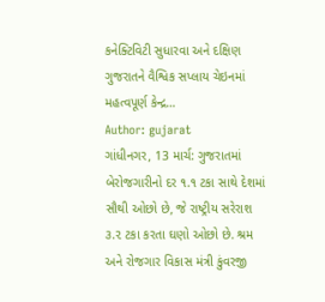કનેક્ટિવિટી સુધારવા અને દક્ષિણ ગુજરાતને વૈશ્વિક સપ્લાય ચેઇનમાં મહત્વપૂર્ણ કેન્દ્ર…
Author: gujarat
ગાંધીનગર, 13 માર્ચ: ગુજરાતમાં બેરોજગારીનો દર ૧.૧ ટકા સાથે દેશમાં સૌથી ઓછો છે, જે રાષ્ટ્રીય સરેરાશ ૩.૨ ટકા કરતા ઘણો ઓછો છે. શ્રમ અને રોજગાર વિકાસ મંત્રી કુંવરજી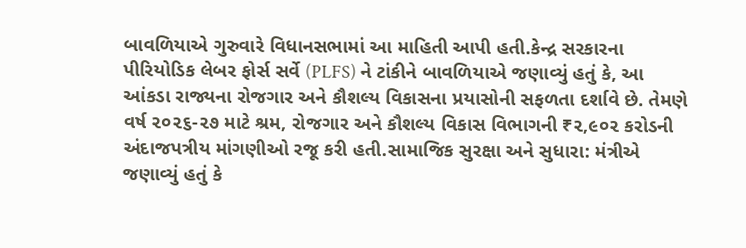બાવળિયાએ ગુરુવારે વિધાનસભામાં આ માહિતી આપી હતી.કેન્દ્ર સરકારના પીરિયોડિક લેબર ફોર્સ સર્વે (PLFS) ને ટાંકીને બાવળિયાએ જણાવ્યું હતું કે, આ આંકડા રાજ્યના રોજગાર અને કૌશલ્ય વિકાસના પ્રયાસોની સફળતા દર્શાવે છે. તેમણે વર્ષ ૨૦૨૬-૨૭ માટે શ્રમ, રોજગાર અને કૌશલ્ય વિકાસ વિભાગની ₹૨,૯૦૨ કરોડની અંદાજપત્રીય માંગણીઓ રજૂ કરી હતી.સામાજિક સુરક્ષા અને સુધારા: મંત્રીએ જણાવ્યું હતું કે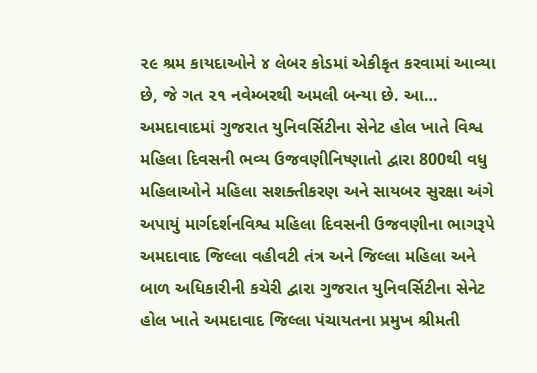૨૯ શ્રમ કાયદાઓને ૪ લેબર કોડમાં એકીકૃત કરવામાં આવ્યા છે, જે ગત ૨૧ નવેમ્બરથી અમલી બન્યા છે. આ…
અમદાવાદમાં ગુજરાત યુનિવર્સિટીના સેનેટ હોલ ખાતે વિશ્વ મહિલા દિવસની ભવ્ય ઉજવણીનિષ્ણાતો દ્વારા 800થી વધુ મહિલાઓને મહિલા સશક્તીકરણ અને સાયબર સુરક્ષા અંગે અપાયું માર્ગદર્શનવિશ્વ મહિલા દિવસની ઉજવણીના ભાગરૂપે અમદાવાદ જિલ્લા વહીવટી તંત્ર અને જિલ્લા મહિલા અને બાળ અધિકારીની કચેરી દ્વારા ગુજરાત યુનિવર્સિટીના સેનેટ હોલ ખાતે અમદાવાદ જિલ્લા પંચાયતના પ્રમુખ શ્રીમતી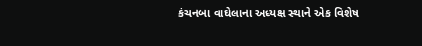કંચનબા વાઘેલાના અધ્યક્ષ સ્થાને એક વિશેષ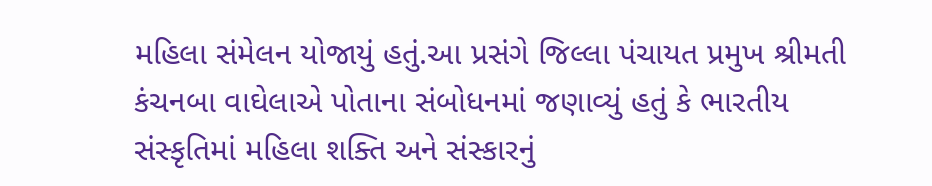મહિલા સંમેલન યોજાયું હતું.આ પ્રસંગે જિલ્લા પંચાયત પ્રમુખ શ્રીમતી કંચનબા વાઘેલાએ પોતાના સંબોધનમાં જણાવ્યું હતું કે ભારતીય સંસ્કૃતિમાં મહિલા શક્તિ અને સંસ્કારનું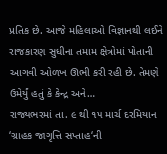પ્રતિક છે. આજે મહિલાઓ વિજ્ઞાનથી લઈને રાજકારણ સુધીના તમામ ક્ષેત્રોમાં પોતાની આગવી ઓળખ ઊભી કરી રહી છે. તેમણે ઉમેર્યું હતું કે કેન્દ્ર અને…
રાજ્યભરમાં તા. ૯ થી ૧૫ માર્ચ દરમિયાન ‘ગ્રાહક જાગૃત્તિ સપ્તાહ‘ની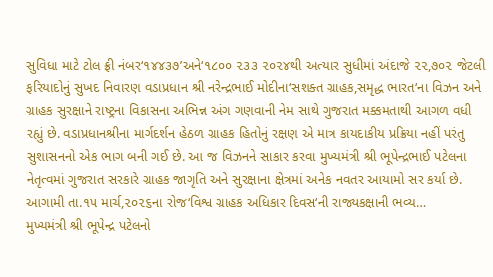સુવિધા માટે ટોલ ફ્રી નંબર‘૧૪૪૩૭’અને‘૧૮૦૦ ૨૩૩ ૨૦૨૪થી અત્યાર સુધીમાં અંદાજે ૨૨,૭૦૨ જેટલી ફરિયાદોનું સુખદ નિવારણ વડાપ્રધાન શ્રી નરેન્દ્રભાઈ મોદીના‘સશક્ત ગ્રાહક,સમૃદ્ધ ભારત‘ના વિઝન અને ગ્રાહક સુરક્ષાને રાષ્ટ્રના વિકાસના અભિન્ન અંગ ગણવાની નેમ સાથે ગુજરાત મક્કમતાથી આગળ વધી રહ્યું છે. વડાપ્રધાનશ્રીના માર્ગદર્શન હેઠળ ગ્રાહક હિતોનું રક્ષણ એ માત્ર કાયદાકીય પ્રક્રિયા નહીં પરંતુ સુશાસનનો એક ભાગ બની ગઈ છે. આ જ વિઝનને સાકાર કરવા મુખ્યમંત્રી શ્રી ભૂપેન્દ્રભાઈ પટેલના નેતૃત્વમાં ગુજરાત સરકારે ગ્રાહક જાગૃતિ અને સુરક્ષાના ક્ષેત્રમાં અનેક નવતર આયામો સર કર્યા છે. આગામી તા.૧૫ માર્ચ,૨૦૨૬ના રોજ‘વિશ્વ ગ્રાહક અધિકાર દિવસ‘ની રાજ્યકક્ષાની ભવ્ય…
મુખ્યમંત્રી શ્રી ભૂપેન્દ્ર પટેલનો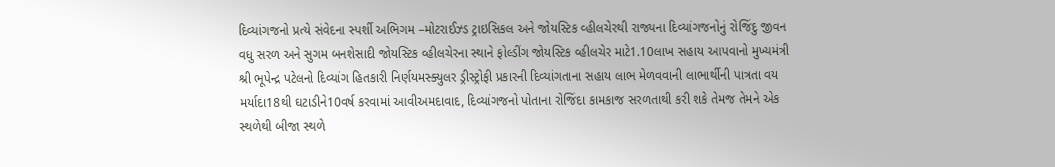દિવ્યાંગજનો પ્રત્યે સંવેદના સ્પર્શી અભિગમ –મોટરાઈઝ્ડ ટ્રાઇસિકલ અને જોયસ્ટિક વ્હીલચેરથી રાજ્યના દિવ્યાંગજનોનું રોજિંદુ જીવન વધુ સરળ અને સુગમ બનશેસાદી જોયસ્ટિક વ્હીલચેરના સ્થાને ફોલ્ડીંગ જોયસ્ટિક વ્હીલચેર માટે1.10લાખ સહાય આપવાનો મુખ્યમંત્રી શ્રી ભૂપેન્દ્ર પટેલનો દિવ્યાંગ હિતકારી નિર્ણયમસ્ક્યુલર ડ્રીસ્ટ્રોફી પ્રકારની દિવ્યાંગતાના સહાય લાભ મેળવવાની લાભાર્થીની પાત્રતા વય મર્યાદા18થી ઘટાડીને10વર્ષ કરવામાં આવીઅમદાવાદ, દિવ્યાંગજનો પોતાના રોજિંદા કામકાજ સરળતાથી કરી શકે તેમજ તેમને એક સ્થળેથી બીજા સ્થળે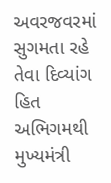અવરજવરમાં સુગમતા રહે તેવા દિવ્યાંગ હિત અભિગમથી મુખ્યમંત્રી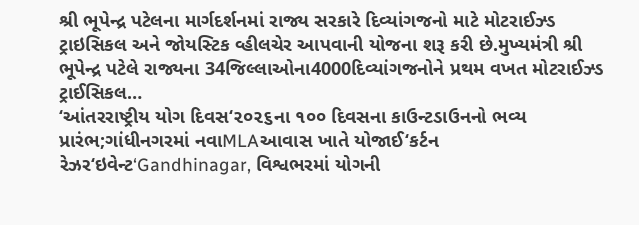શ્રી ભૂપેન્દ્ર પટેલના માર્ગદર્શનમાં રાજ્ય સરકારે દિવ્યાંગજનો માટે મોટરાઈઝ્ડ ટ્રાઇસિકલ અને જોયસ્ટિક વ્હીલચેર આપવાની યોજના શરૂ કરી છે.મુખ્યમંત્રી શ્રી ભૂપેન્દ્ર પટેલે રાજ્યના 34જિલ્લાઓના4000દિવ્યાંગજનોને પ્રથમ વખત મોટરાઈઝ્ડ ટ્રાઈસિકલ…
‘આંતરરાષ્ટ્રીય યોગ દિવસ‘૨૦૨૬ના ૧૦૦ દિવસના કાઉન્ટડાઉનનો ભવ્ય પ્રારંભ;ગાંધીનગરમાં નવાMLAઆવાસ ખાતે યોજાઈ‘કર્ટન રેઝર‘ઇવેન્ટ‘Gandhinagar, વિશ્વભરમાં યોગની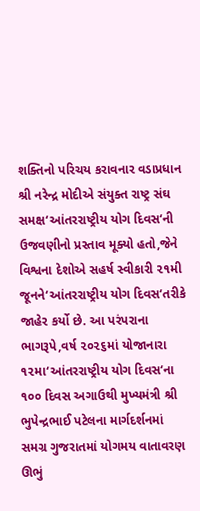શક્તિનો પરિચય કરાવનાર વડાપ્રધાન શ્રી નરેન્દ્ર મોદીએ સંયુક્ત રાષ્ટ્ર સંઘ સમક્ષ‘આંતરરાષ્ટ્રીય યોગ દિવસ‘ની ઉજવણીનો પ્રસ્તાવ મૂક્યો હતો,જેને વિશ્વના દેશોએ સહર્ષ સ્વીકારી ૨૧મી જૂનને‘આંતરરાષ્ટ્રીય યોગ દિવસ‘તરીકે જાહેર કર્યો છે. આ પરંપરાના ભાગરૂપે,વર્ષ ૨૦૨૬માં યોજાનારા ૧૨મા‘આંતરરાષ્ટ્રીય યોગ દિવસ‘ના ૧૦૦ દિવસ અગાઉથી મુખ્યમંત્રી શ્રી ભુપેન્દ્રભાઈ પટેલના માર્ગદર્શનમાં સમગ્ર ગુજરાતમાં યોગમય વાતાવરણ ઊભું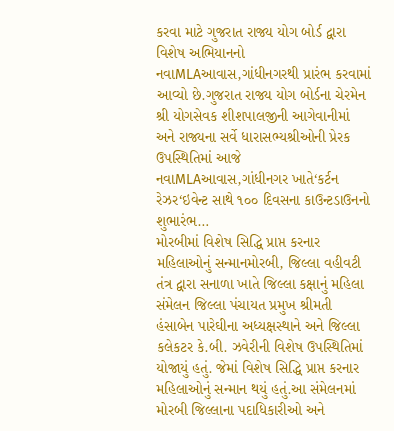કરવા માટે ગુજરાત રાજ્ય યોગ બોર્ડ દ્વારા વિશેષ અભિયાનનો નવાMLAઆવાસ,ગાંધીનગરથી પ્રારંભ કરવામાં આવ્યો છે.ગુજરાત રાજ્ય યોગ બોર્ડના ચેરમેન શ્રી યોગસેવક શીશપાલજીની આગેવાનીમાં અને રાજ્યના સર્વે ધારાસભ્યશ્રીઓની પ્રેરક ઉપસ્થિતિમાં આજે નવાMLAઆવાસ,ગાંધીનગર ખાતે‘કર્ટન રેઝર‘ઇવેન્ટ સાથે ૧૦૦ દિવસના કાઉન્ટડાઉનનો શુભારંભ…
મોરબીમાં વિશેષ સિદ્ધિ પ્રાપ્ત કરનાર મહિલાઓનું સન્માનમોરબી, જિલ્લા વહીવટી તંત્ર દ્વારા સનાળા ખાતે જિલ્લા કક્ષાનું મહિલા સંમેલન જિલ્લા પંચાયત પ્રમુખ શ્રીમતી હંસાબેન પારેઘીના અધ્યક્ષસ્થાને અને જિલ્લા કલેકટર કે.બી. ઝવેરીની વિશેષ ઉપસ્થિતિમાં યોજાયું હતું. જેમાં વિશેષ સિદ્ધિ પ્રાપ્ત કરનાર મહિલાઓનું સન્માન થયું હતું.આ સંમેલનમાં મોરબી જિલ્લાના પદાધિકારીઓ અને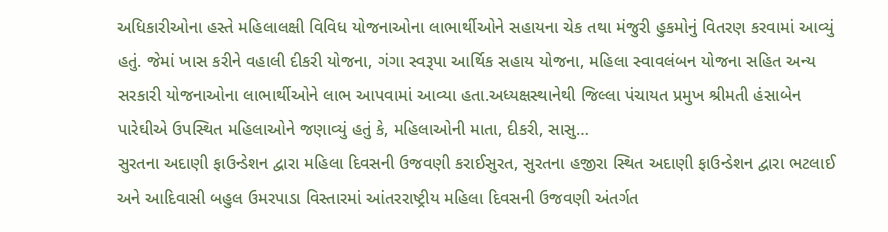અધિકારીઓના હસ્તે મહિલાલક્ષી વિવિધ યોજનાઓના લાભાર્થીઓને સહાયના ચેક તથા મંજુરી હુકમોનું વિતરણ કરવામાં આવ્યું હતું. જેમાં ખાસ કરીને વહાલી દીકરી યોજના, ગંગા સ્વરૂપા આર્થિક સહાય યોજના, મહિલા સ્વાવલંબન યોજના સહિત અન્ય સરકારી યોજનાઓના લાભાર્થીઓને લાભ આપવામાં આવ્યા હતા.અધ્યક્ષસ્થાનેથી જિલ્લા પંચાયત પ્રમુખ શ્રીમતી હંસાબેન પારેઘીએ ઉપસ્થિત મહિલાઓને જણાવ્યું હતું કે, મહિલાઓની માતા, દીકરી, સાસુ…
સુરતના અદાણી ફાઉન્ડેશન દ્વારા મહિલા દિવસની ઉજવણી કરાઈસુરત, સુરતના હજીરા સ્થિત અદાણી ફાઉન્ડેશન દ્વારા ભટલાઈ અને આદિવાસી બહુલ ઉમરપાડા વિસ્તારમાં આંતરરાષ્ટ્રીય મહિલા દિવસની ઉજવણી અંતર્ગત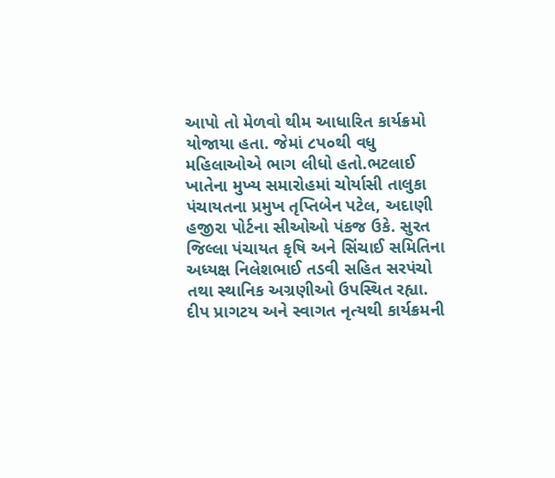આપો તો મેળવો થીમ આધારિત કાર્યક્રમો યોજાયા હતા. જેમાં ૮પ૦થી વધુ મહિલાઓએ ભાગ લીધો હતો.ભટલાઈ ખાતેના મુખ્ય સમારોહમાં ચોર્યાસી તાલુકા પંચાયતના પ્રમુખ તૃપ્તિબેન પટેલ, અદાણી હજીરા પોર્ટના સીઓઓ પંકજ ઉકે. સુરત જિલ્લા પંચાયત કૃષિ અને સિંચાઈ સમિતિના અધ્યક્ષ નિલેશભાઈ તડવી સહિત સરપંચો તથા સ્થાનિક અગ્રણીઓ ઉપસ્થિત રહ્યા. દીપ પ્રાગટય અને સ્વાગત નૃત્યથી કાર્યક્રમની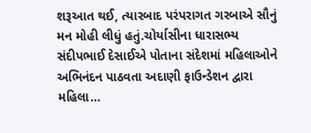શરૂઆત થઈ, ત્યારબાદ પરંપરાગત ગરબાએ સૌનું મન મોહી લીધું હતું.ચોર્યાસીના ધારાસભ્ય સંદીપભાઈ દેસાઈએ પોતાના સંદેશમાં મહિલાઓને અભિનંદન પાઠવતા અદાણી ફાઉન્ડેશન દ્વારા મહિલા…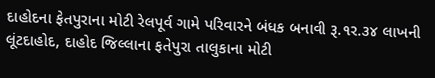દાહોદના ફેતપુરાના મોટી રેલપૂર્વ ગામે પરિવારને બંધક બનાવી રૂ.૧ર.૩૪ લાખની લૂંટદાહોદ, દાહોદ જિલ્લાના ફતેપુરા તાલુકાના મોટી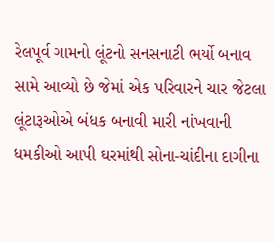રેલપૂર્વ ગામનો લૂંટનો સનસનાટી ભર્યો બનાવ સામે આવ્યો છે જેમાં એક પરિવારને ચાર જેટલા લૂંટારૂઓએ બંધક બનાવી મારી નાંખવાની ધમકીઓ આપી ઘરમાંથી સોના-ચાંદીના દાગીના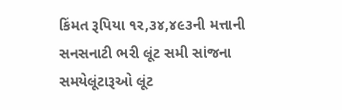કિંમત રૂપિયા ૧ર,૩૪,૪૯૩ની મત્તાની સનસનાટી ભરી લૂંટ સમી સાંજના સમયેલૂંટારૂઓ લૂંટ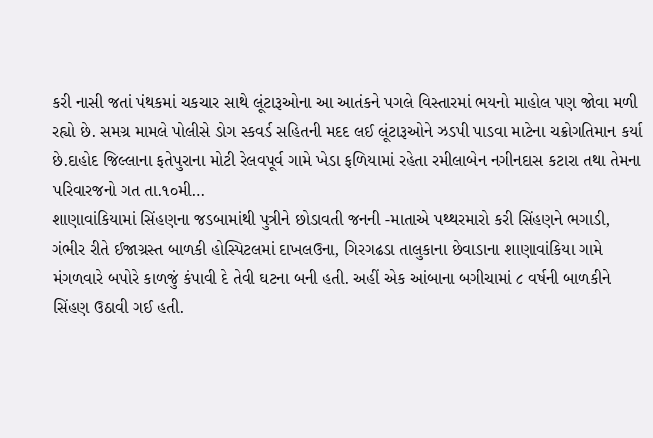કરી નાસી જતાં પંથકમાં ચકચાર સાથે લૂંટારૂઓના આ આતંકને પગલે વિસ્તારમાં ભયનો માહોલ પણ જોવા મળી રહ્યો છે. સમગ્ર મામલે પોલીસે ડોગ સ્કવર્ડ સહિતની મદદ લઈ લૂંટારૂઓને ઝડપી પાડવા માટેના ચક્રોગતિમાન કર્યા છે.દાહોદ જિલ્લાના ફતેપુરાના મોટી રેલવપૂર્વ ગામે ખેડા ફળિયામાં રહેતા રમીલાબેન નગીનદાસ કટારા તથા તેમના પરિવારજનો ગત તા.૧૦મી…
શાણાવાંકિયામાં સિંહણના જડબામાંથી પુત્રીને છોડાવતી જનની -માતાએ પથ્થરમારો કરી સિંહણને ભગાડી, ગંભીર રીતે ઈજાગ્રસ્ત બાળકી હોસ્પિટલમાં દાખલઉના, ગિરગઢડા તાલુકાના છેવાડાના શાણાવાંકિયા ગામે મંગળવારે બપોરે કાળજું કંપાવી દે તેવી ઘટના બની હતી. અહીં એક આંબાના બગીચામાં ૮ વર્ષની બાળકીને સિંહણ ઉઠાવી ગઈ હતી.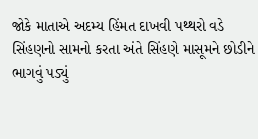જોકે માતાએ અદમ્ય હિંમત દાખવી પથ્થરો વડે સિંહણનો સામનો કરતા અંતે સિંહણે માસૂમને છોડીને ભાગવું પડ્યું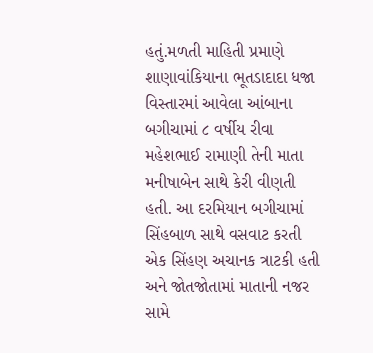હતું.મળતી માહિતી પ્રમાણે શાણાવાંકિયાના ભૂતડાદાદા ધજા વિસ્તારમાં આવેલા આંબાના બગીચામાં ૮ વર્ષીય રીવા મહેશભાઈ રામાણી તેની માતા મનીષાબેન સાથે કેરી વીણતી હતી. આ દરમિયાન બગીચામાં સિંહબાળ સાથે વસવાટ કરતી એક સિંહણ અચાનક ત્રાટકી હતી અને જોતજોતામાં માતાની નજર સામે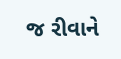જ રીવાને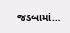જડબામાં…